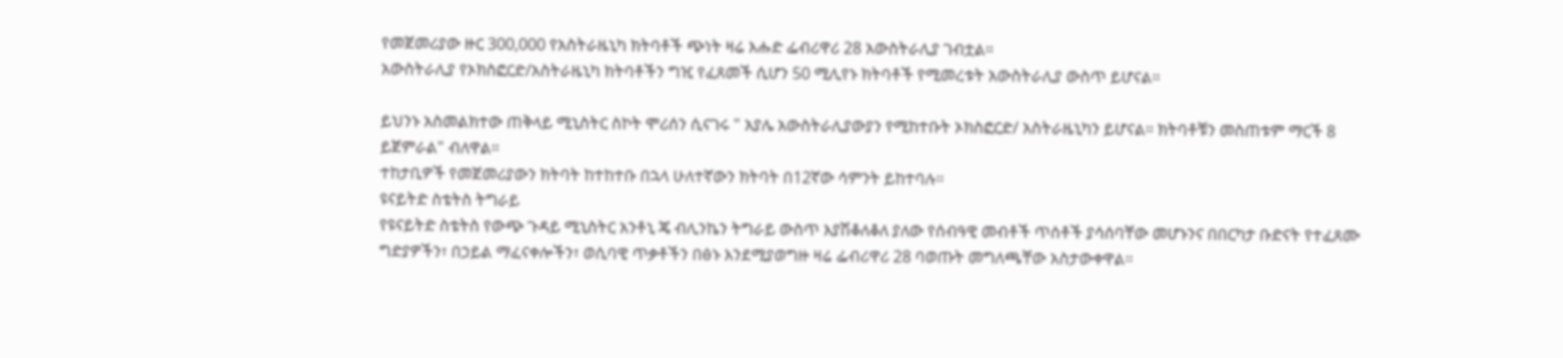የመጀመሪያው ዙር 300,000 የአስትራዜኒካ ክትባቶች ጭነት ዛሬ እሑድ ፌብሪዋሪ 28 አውስትራሊያ ገብቷል።
አውስትራሊያ የኦክስፎርድ/አስትራዜኒካ ክትባቶችን ግዢ የፈጸመች ሲሆን 50 ሚሊየኑ ክትባቶች የሚመረቱት አውስትራሊያ ውስጥ ይሆናል።

ይህንኑ አስመልክተው ጠቅላይ ሚኒስትር ስኮት ሞሪሰን ሲናገሩ " አያሌ አውስትራሊያውያን የሚከተቡት ኦክስፎርድ/ አስትራዜኒካን ይሆናል። ክትባቶቹን መስጠቱም ማርች 8 ይጀምራል" ብለዋል።
ተከታቢዎች የመጀመሪያውን ክትባት ከተከተቡ በኋላ ሁለተኛውን ክትባት በ12ኛው ሳምንት ይከተባሉ።
ዩናይትድ ስቴትስ ትግራይ
የዩናይትድ ስቴትስ የውጭ ጉዳይ ሚኒስትር አንቶኒ ጄ ብሊንኬን ትግራይ ውስጥ እያሽቆለቆለ ያለው የሰብዓዊ መብቶች ጥሰቶች ያሳሰባቸው መሆኑንና በበርካታ ቡድናት የተፈጸሙ ግድያዎችን፣ በኃይል ማፈናቀሎችን፣ ወሲባዊ ጥቃቶችን በፅኑ እንደሚያወግዙ ዛሬ ፌብሪዋሪ 28 ባወጡት መግለጫቸው አስታውቀዋል።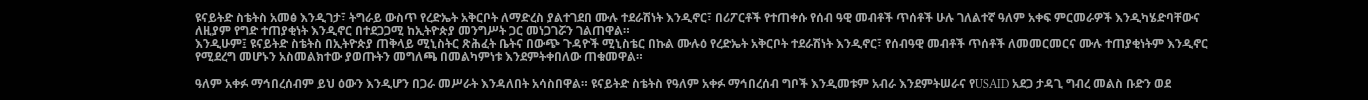ዩናይትድ ስቴትስ አመፅ እንዲገታ፣ ትግራይ ውስጥ የረድኤት አቅርቦት ለማድረስ ያልተገደበ ሙሉ ተደራሽነት እንዲኖር፣ በሪፖርቶች የተጠቀሱ የሰብ ዓዊ መብቶች ጥሰቶች ሁሉ ገለልተኛ ዓለም አቀፍ ምርመራዎች እንዲካሄድባቸውና ለዚያም የግድ ተጠያቂነት እንዲኖር በተደጋጋሚ ከኢትዮጵያ መንግሥት ጋር መነጋገሯን ገልጠዋል።
እንዲሁም፤ ዩናይትድ ስቴትስ በኢትዮጵያ ጠቅላይ ሚኒስትር ጽሕፈት ቤትና በውጭ ጉዳዮች ሚኒስቴር በኩል ሙሉዕ የረድኤት አቅርቦት ተደራሽነት እንዲኖር፣ የሰብዓዊ መብቶች ጥሰቶች ለመመርመርና ሙሉ ተጠያቂነትም እንዲኖር የሚደረግ መሆኑን አስመልክተው ያወጡትን መግለጫ በመልካምነቱ እንደምትቀበለው ጠቁመዋል።

ዓለም አቀፉ ማኅበረሰብም ይህ ዕውን እንዲሆን በጋራ መሥራት እንዳለበት አሳስበዋል። ዩናይትድ ስቴትስ የዓለም አቀፉ ማኅበረሰብ ግቦች እንዲመቱም አብራ እንደምትሠራና የUSAID አደጋ ታዳጊ ግብረ መልስ ቡድን ወደ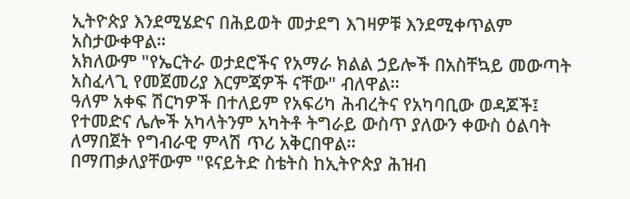ኢትዮጵያ እንደሚሄድና በሕይወት መታደግ እገዛዎቹ እንደሚቀጥልም አስታውቀዋል።
አክለውም "የኤርትራ ወታደሮችና የአማራ ክልል ኃይሎች በአስቸኳይ መውጣት አስፈላጊ የመጀመሪያ እርምጃዎች ናቸው" ብለዋል።
ዓለም አቀፍ ሽርካዎች በተለይም የአፍሪካ ሕብረትና የአካባቢው ወዳጆች፤ የተመድና ሌሎች አካላትንም አካትቶ ትግራይ ውስጥ ያለውን ቀውስ ዕልባት ለማበጀት የግብራዊ ምላሽ ጥሪ አቅርበዋል።
በማጠቃለያቸውም "ዩናይትድ ስቴትስ ከኢትዮጵያ ሕዝብ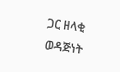ጋር ዘላቂ ወዳጅነት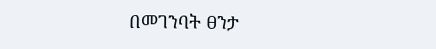በመገንባት ፀንታ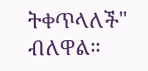ትቀጥላለች" ብለዋል።